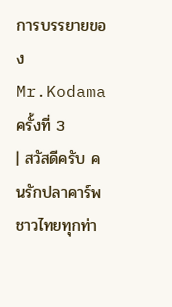การบรรยายของ Mr.Kodama ครั้งที่ 3
| สวัสดีครับ คนรักปลาคาร์พชาวไทยทุกท่า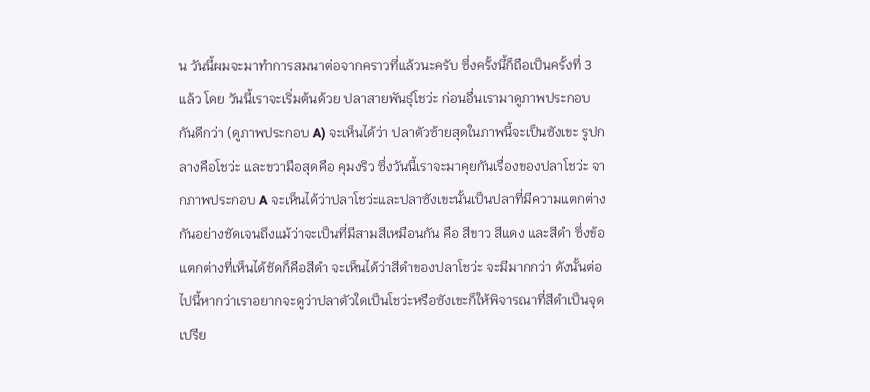น วันนี้ผมจะมาทำการสมนาต่อจากคราวที่แล้วนะครับ ซึ่งครั้งนี้ก็ถือเป็นครั้งที่ 3 แล้ว โดย วันนี้เราจะเริ่มต้นด้วย ปลาสายพันธุ์โชว่ะ ก่อนอื่นเรามาดูภาพประกอบกันดีกว่า (ดูภาพประกอบ A) จะเห็นได้ว่า ปลาตัวซ้ายสุดในภาพนี้จะเป็นซังเขะ รูปกลางคือโชว่ะ และขวามือสุดคือ คุมงริว ซึ่งวันนี้เราจะมาคุยกันเรื่องของปลาโชว่ะ จากภาพประกอบ A จะเห็นได้ว่าปลาโชว่ะและปลาซังเขะนั้นเป็นปลาที่มีความแตกต่างกันอย่างชัดเจนถึงแม้ว่าจะเป็นที่มีสามสีเหมือนกัน คือ สีขาว สีแดง และสีดำ ซึ่งข้อแตกต่างที่เห็นได้ชัดก็คือสีดำ จะเห็นได้ว่าสีดำของปลาโชว่ะ จะมีมากกว่า ดังนั้นต่อไปนี้หากว่าเราอยากจะดูว่าปลาตัวใดเป็นโชว่ะหรือซังเขะก็ให้พิจารณาที่สีดำเป็นจุดเปรีย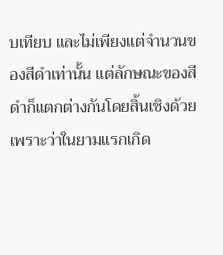บเทียบ และไม่เพียงแต่จำนวนของสีดำเท่านั้น แต่ลักษณะของสีดำก็แตกต่างกันโดยสิ้นเชิงด้วย เพราะว่าในยามแรกเกิด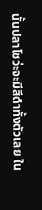นั้นปลาโชว่ะจะมีสีดำทั้งตัวเลย ใน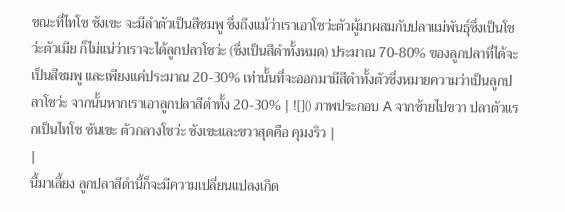ขณะที่ไทโช ซังเขะ จะมีลำตัวเป็นสีชมพู ซึ่งถึงแม้ว่าเราเอาโชว่ะตัวผู้มาผสมกับปลาแม่พันธุ์ซึ่งเป็นโชว่ะตัวเมีย ก็ไม่แน่ว่าเราจะได้ลูกปลาโชว่ะ (ซึ่งเป็นสีดำทั้งหมด) ประมาณ 70-80% ของลูกปลาที่ได้จะเป็นสีชมพู และเพียงแค่ประมาณ 20-30% เท่านั้นที่จะออกมามีสีดำทั้งตัวซึ่งหมายความว่าเป็นลูกปลาโชว่ะ จากนั้นหากเราเอาลูกปลาสีดำทั้ง 20-30% | ![]() ภาพประกอบ A จากซ้ายไปขวา ปลาตัวแรกเป็นไทโช ซันเขะ ตัวกลางโชว่ะ ซังเขะและขวาสุดคือ คุมงริว |
|
นี้มาเลี้ยง ลูกปลาสีดำนี้ก็จะมีความเปลี่ยนแปลงเกิด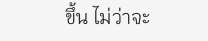ขึ้น ไม่ว่าจะ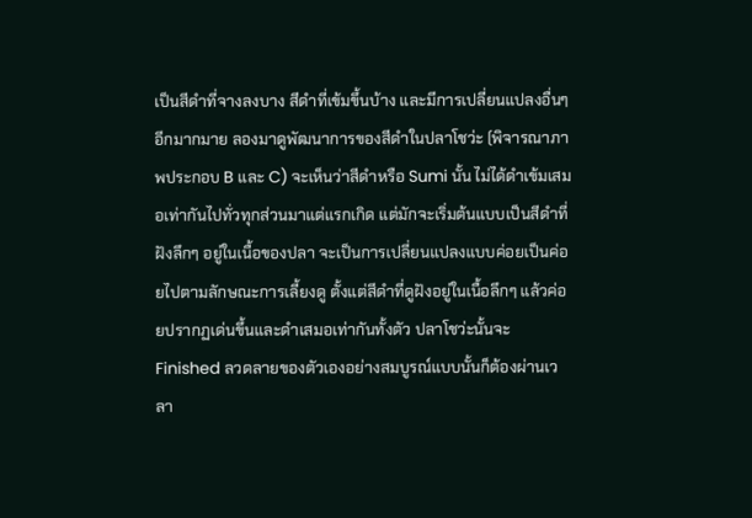เป็นสีดำที่จางลงบาง สีดำที่เข้มขึ้นบ้าง และมีการเปลี่ยนแปลงอื่นๆ อีกมากมาย ลองมาดูพัฒนาการของสีดำในปลาโชว่ะ (พิจารณาภาพประกอบ B และ C) จะเห็นว่าสีดำหรือ Sumi นั้น ไม่ได้ดำเข้มเสมอเท่ากันไปทั่วทุกส่วนมาแต่แรกเกิด แต่มักจะเริ่มต้นแบบเป็นสีดำที่ฝังลึกๆ อยู่ในเนื้อของปลา จะเป็นการเปลี่ยนแปลงแบบค่อยเป็นค่อยไปตามลักษณะการเลี้ยงดู ตั้งแต่สีดำที่ดูฝังอยู่ในเนื้อลึกๆ แล้วค่อยปรากฏเด่นขึ้นและดำเสมอเท่ากันทั้งตัว ปลาโชว่ะนั้นจะ Finished ลวดลายของตัวเองอย่างสมบูรณ์แบบนั้นก็ต้องผ่านเวลา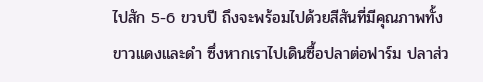ไปสัก 5-6 ขวบปี ถึงจะพร้อมไปด้วยสีสันที่มีคุณภาพทั้งขาวแดงและดำ ซึ่งหากเราไปเดินซื้อปลาต่อฟาร์ม ปลาส่ว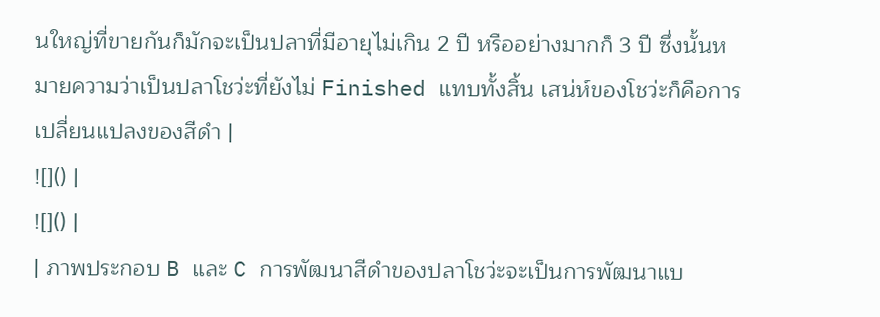นใหญ่ที่ขายกันก็มักจะเป็นปลาที่มีอายุไม่เกิน 2 ปี หรืออย่างมากก็ 3 ปี ซึ่งนั้นหมายความว่าเป็นปลาโชว่ะที่ยังไม่ Finished แทบทั้งสิ้น เสน่ห์ของโชว่ะก็คือการเปลี่ยนแปลงของสีดำ |
![]() |
![]() |
| ภาพประกอบ B และ C การพัฒนาสีดำของปลาโชว่ะจะเป็นการพัฒนาแบ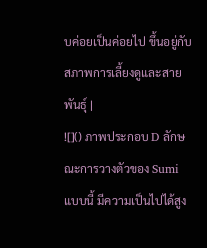บค่อยเป็นค่อยไป ขึ้นอยู่กับสภาพการเลี้ยงดูและสายพันธุ์ |
![]() ภาพประกอบ D ลักษณะการวางตัวของ Sumi แบบนี้ มีความเป็นไปได้สูง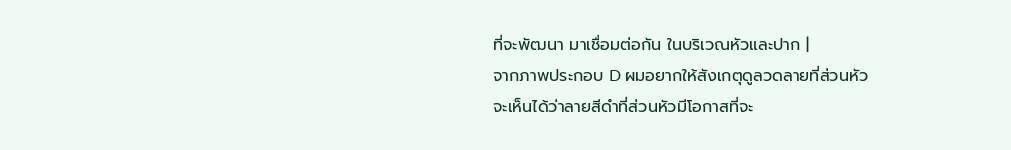ที่จะพัฒนา มาเชื่อมต่อกัน ในบริเวณหัวและปาก |
จากภาพประกอบ D ผมอยากให้สังเกตุดูลวดลายที่ส่วนหัว
จะเห็นได้ว่าลายสีดำที่ส่วนหัวมีโอกาสที่จะ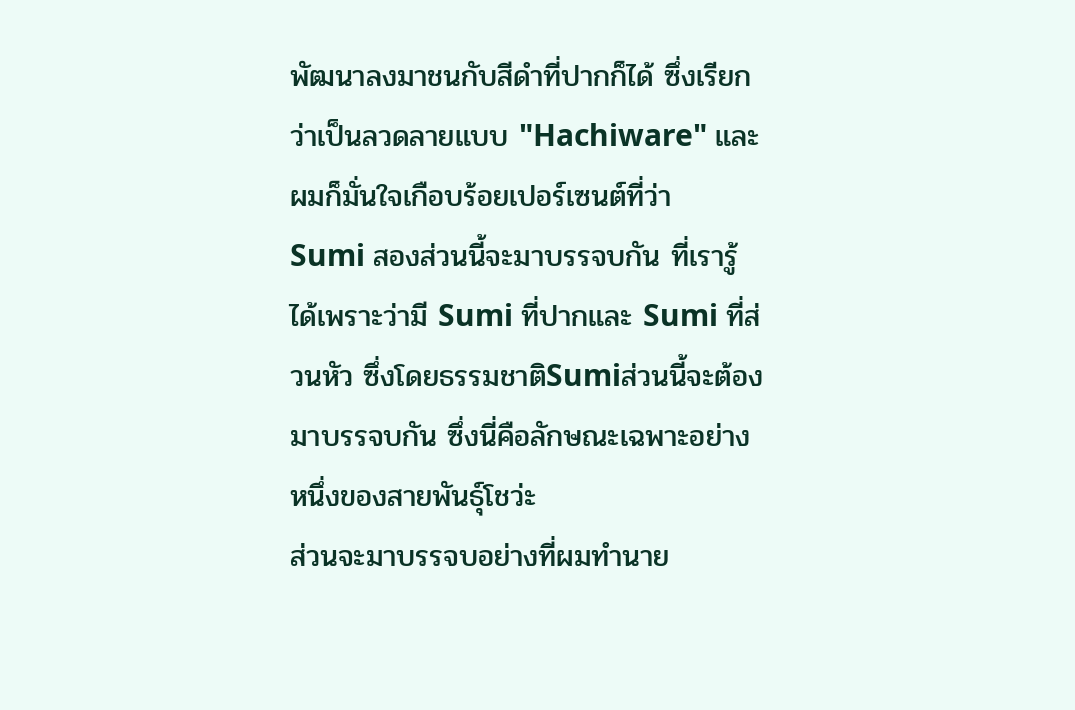พัฒนาลงมาชนกับสีดำที่ปากก็ได้ ซึ่งเรียกว่าเป็นลวดลายแบบ "Hachiware" และผมก็มั่นใจเกือบร้อยเปอร์เซนต์ที่ว่า
Sumi สองส่วนนี้จะมาบรรจบกัน ที่เรารู้ได้เพราะว่ามี Sumi ที่ปากและ Sumi ที่ส่วนหัว ซึ่งโดยธรรมชาติSumiส่วนนี้จะต้องมาบรรจบกัน ซึ่งนี่คือลักษณะเฉพาะอย่างหนึ่งของสายพันธุ์โชว่ะ
ส่วนจะมาบรรจบอย่างที่ผมทำนาย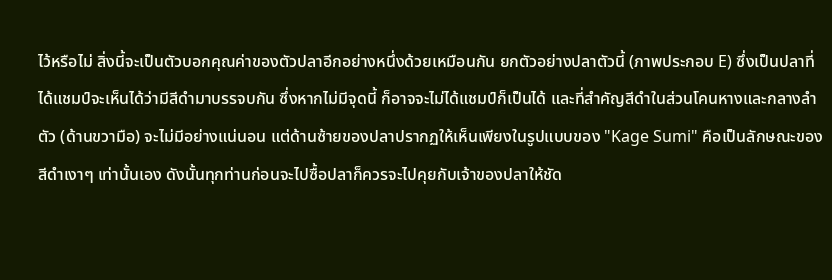ไว้หรือไม่ สิ่งนี้จะเป็นตัวบอกคุณค่าของตัวปลาอีกอย่างหนึ่งด้วยเหมือนกัน ยกตัวอย่างปลาตัวนี้ (ภาพประกอบ E) ซึ่งเป็นปลาที่ได้แชมป์จะเห็นได้ว่ามีสีดำมาบรรจบกัน ซึ่งหากไม่มีจุดนี้ ก็อาจจะไม่ได้แชมป์ก็เป็นได้ และที่สำคัญสีดำในส่วนโคนหางและกลางลำตัว (ด้านขวามือ) จะไม่มีอย่างแน่นอน แต่ด้านซ้ายของปลาปรากฏให้เห็นเพียงในรูปแบบของ "Kage Sumi" คือเป็นลักษณะของสีดำเงาๆ เท่านั้นเอง ดังนั้นทุกท่านก่อนจะไปซื้อปลาก็ควรจะไปคุยกับเจ้าของปลาให้ชัด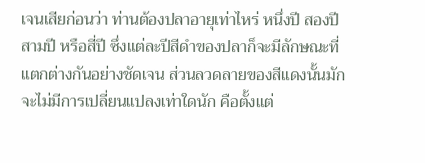เจนเสียก่อนว่า ท่านต้องปลาอายุเท่าไหร่ หนึ่งปี สองปี สามปี หรือสี่ปี ซึ่งแต่ละปีสีดำของปลาก็จะมีลักษณะที่แตกต่างกันอย่างชัดเจน ส่วนลวดลายของสีแดงนั้นมักจะไม่มีการเปลี่ยนแปลงเท่าใดนัก คือตั้งแต่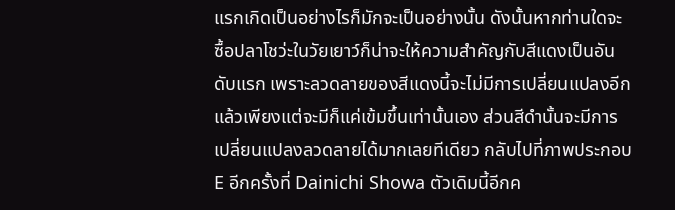แรกเกิดเป็นอย่างไรก็มักจะเป็นอย่างนั้น ดังนั้นหากท่านใดจะซื้อปลาโชว่ะในวัยเยาว์ก็น่าจะให้ความสำคัญกับสีแดงเป็นอันดับแรก เพราะลวดลายของสีแดงนี้จะไม่มีการเปลี่ยนแปลงอีกแล้วเพียงแต่จะมีก็แค่เข้มขึ้นเท่านั้นเอง ส่วนสีดำนั้นจะมีการเปลี่ยนแปลงลวดลายได้มากเลยทีเดียว กลับไปที่ภาพประกอบ E อีกครั้งที่ Dainichi Showa ตัวเดิมนี้อีกค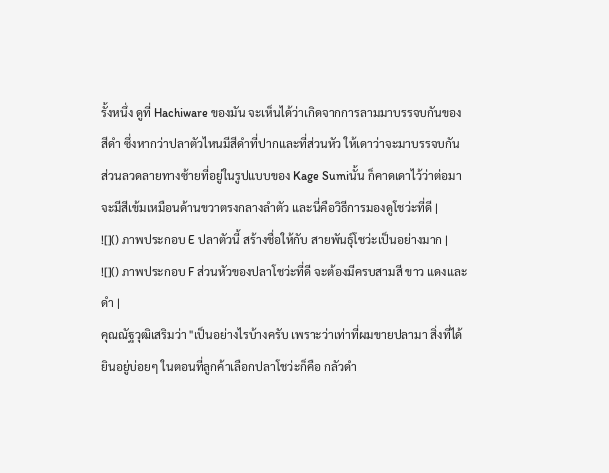รั้งหนึ่ง ดูที่ Hachiware ของมัน จะเห็นได้ว่าเกิดจากการลามมาบรรจบกันของสีดำ ซึ่งหากว่าปลาตัวไหนมีสีดำที่ปากและที่ส่วนหัว ให้เดาว่าจะมาบรรจบกัน ส่วนลวดลายทางซ้ายที่อยู่ในรูปแบบของ Kage Sumiนั้น ก็คาดเดาไว้ว่าต่อมาจะมีสีเข้มเหมือนด้านขวาตรงกลางลำตัว และนี่คือวิธีการมองดูโชว่ะที่ดี |
![]() ภาพประกอบ E ปลาตัวนี้ สร้างชื่อให้กับ สายพันธุ์โชว่ะเป็นอย่างมาก |
![]() ภาพประกอบ F ส่วนหัวของปลาโชว่ะที่ดี จะต้องมีครบสามสี ขาว แดงและดำ |
คุณณัฐวุฒิเสริมว่า "เป็นอย่างไรบ้างครับ เพราะว่าเท่าที่ผมขายปลามา สิ่งที่ได้ยินอยู่บ่อยๆ ในตอนที่ลูกค้าเลือกปลาโชว่ะก็คือ กลัวดำ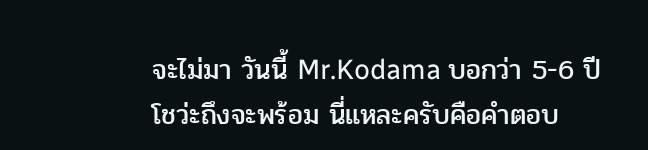จะไม่มา วันนี้ Mr.Kodama บอกว่า 5-6 ปี
โชว่ะถึงจะพร้อม นี่แหละครับคือคำตอบ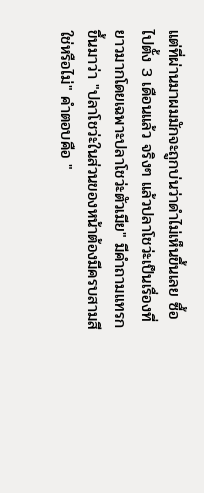แต่ที่ผ่านมาผมมักจะถูกบ่นว่าดำไม่เห็นขึ้นเลย ซื้อไปตั้ง 3 เดือนแล้ว จริงๆ แล้วปลาโชว่ะเป็นเรื่องที่ยาวมากโดยเฉพาะปลาโชว่ะตัวเมีย" มีคำถามแทรกขึ้นมาว่า "ปลาโชว่ะในส่วนของหน้าต้องมีครบสามสีใช่หรือไม่" คำตอบคือ "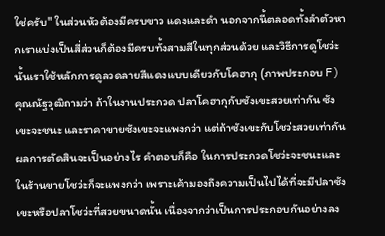ใช่ครับ" ในส่วนหัวต้องมีครบขาว แดงและดำ นอกจากนี้ตลอดทั้งลำตัวหากเราแบ่งเป็นสี่ส่วนก็ต้องมีครบทั้งสามสีในทุกส่วนด้วย และวิธีการดูโชว่ะนั้นเราใช้หลักการดูลวดลายสีแดงแบบเดียวกับโคฮากุ (ภาพประกอบ F) คุณณัฐวุฒิถามว่า ถ้าในงานประกวด ปลาโคฮากุกับซังเขะสวยเท่ากัน ซังเขะจะชนะ และราคาขายซังเขะจะแพงกว่า แต่ถ้าซังเขะกับโชว่ะสวยเท่ากัน ผลการตัดสินจะเป็นอย่างไร คำตอบก็คือ ในการประกวดโชว่ะจะชนะและในร้านขายโชว่ะก็จะแพงกว่า เพราะเค้ามองถึงความเป็นไปได้ที่จะมีปลาซังเขะหรือปลาโชว่ะที่สวยขนาดนั้น เนื่องจากว่าเป็นการประกอบกันอย่างลง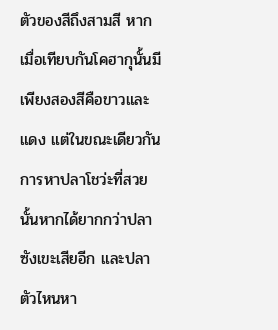ตัวของสีถึงสามสี หากเมื่อเทียบกันโคฮากุนั้นมีเพียงสองสีคือขาวและแดง แต่ในขณะเดียวกันการหาปลาโชว่ะที่สวยนั้นหากได้ยากกว่าปลาซังเขะเสียอีก และปลาตัวไหนหา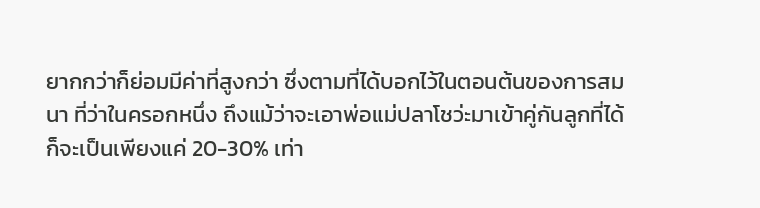ยากกว่าก็ย่อมมีค่าที่สูงกว่า ซึ่งตามที่ได้บอกไว้ในตอนต้นของการสมนา ที่ว่าในครอกหนึ่ง ถึงแม้ว่าจะเอาพ่อแม่ปลาโชว่ะมาเข้าคู่กันลูกที่ได้ก็จะเป็นเพียงแค่ 20-30% เท่า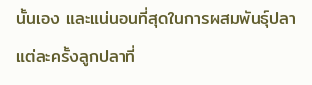นั้นเอง และแน่นอนที่สุดในการผสมพันธุ์ปลาแต่ละครั้งลูกปลาที่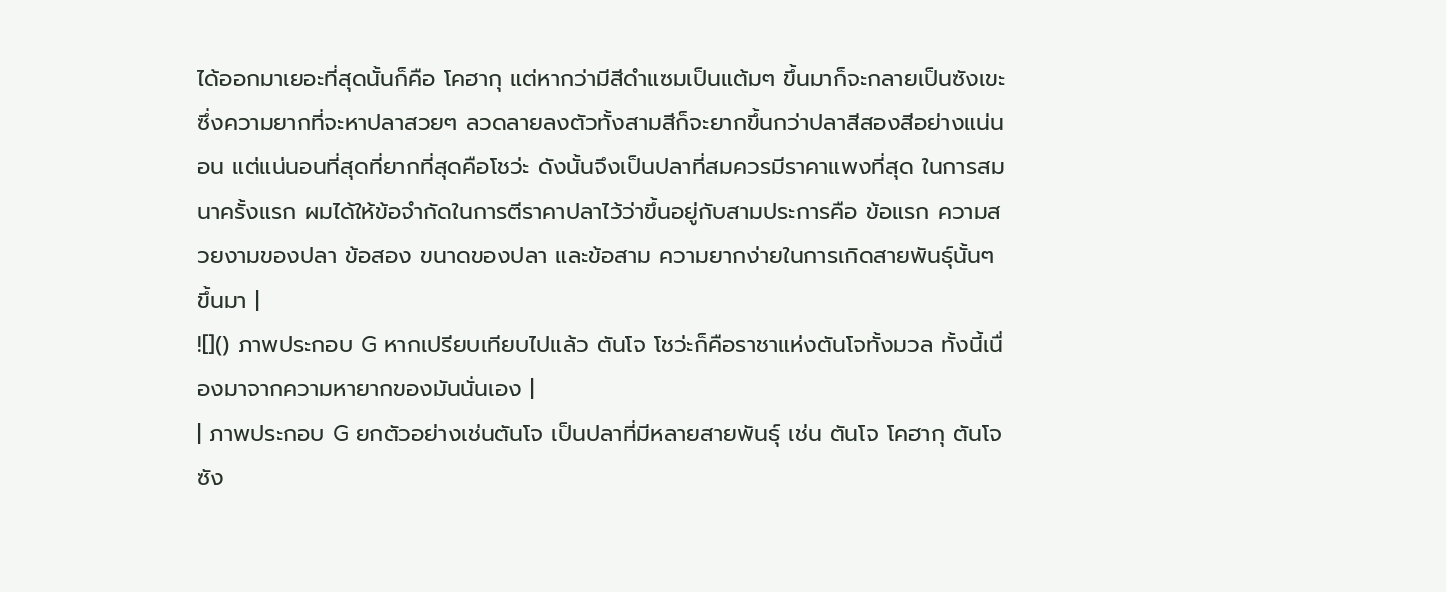ได้ออกมาเยอะที่สุดนั้นก็คือ โคฮากุ แต่หากว่ามีสีดำแซมเป็นแต้มๆ ขึ้นมาก็จะกลายเป็นซังเขะ ซึ่งความยากที่จะหาปลาสวยๆ ลวดลายลงตัวทั้งสามสีก็จะยากขึ้นกว่าปลาสีสองสีอย่างแน่นอน แต่แน่นอนที่สุดที่ยากที่สุดคือโชว่ะ ดังนั้นจึงเป็นปลาที่สมควรมีราคาแพงที่สุด ในการสมนาครั้งแรก ผมได้ให้ข้อจำกัดในการตีราคาปลาไว้ว่าขึ้นอยู่กับสามประการคือ ข้อแรก ความสวยงามของปลา ข้อสอง ขนาดของปลา และข้อสาม ความยากง่ายในการเกิดสายพันธุ์นั้นๆ ขึ้นมา |
![]() ภาพประกอบ G หากเปรียบเทียบไปแล้ว ตันโจ โชว่ะก็คือราชาแห่งตันโจทั้งมวล ทั้งนี้เนื่องมาจากความหายากของมันนั่นเอง |
| ภาพประกอบ G ยกตัวอย่างเช่นตันโจ เป็นปลาที่มีหลายสายพันธุ์ เช่น ตันโจ โคฮากุ ตันโจ ซัง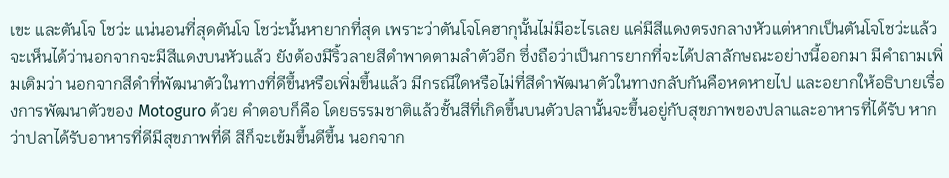เขะ และตันโจ โชว่ะ แน่นอนที่สุดตันโจ โชว่ะนั้นหายากที่สุด เพราะว่าตันโจโคฮากุนั้นไม่มีอะไรเลย แค่มีสีแดงตรงกลางหัวแต่หากเป็นตันโจโชว่ะแล้วจะเห็นได้ว่านอกจากจะมีสีแดงบนหัวแล้ว ยังต้องมีริ้วลายสีดำพาดตามลำตัวอีก ซึ่งถือว่าเป็นการยากที่จะได้ปลาลักษณะอย่างนี้ออกมา มีคำถามเพิ่มเติมว่า นอกจากสีดำที่พัฒนาตัวในทางที่ดีขึ้นหรือเพิ่มขึ้นแล้ว มีกรณีใดหรือไม่ที่สีดำพัฒนาตัวในทางกลับกันคือหดหายไป และอยากให้อธิบายเรื่องการพัฒนาตัวของ Motoguro ด้วย คำตอบก็คือ โดยธรรมชาติแล้วชั้นสีที่เกิดขึ้นบนตัวปลานั้นจะขึ้นอยู่กับสุขภาพของปลาและอาหารที่ได้รับ หากว่าปลาได้รับอาหารที่ดีมีสุขภาพที่ดี สีก็จะเข้มขึ้นดีขึ้น นอกจาก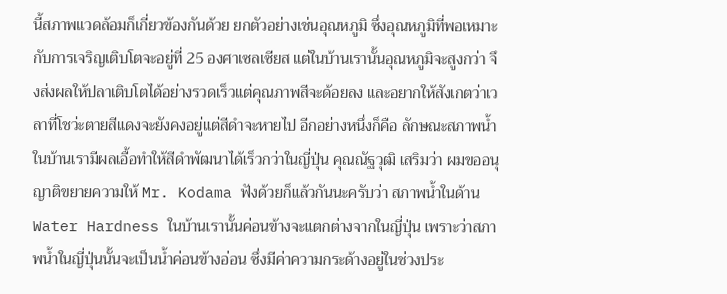นี้สภาพแวดล้อมก็เกี่ยวข้องกันด้วย ยกตัวอย่างเช่นอุณหภูมิ ซึ่งอุณหภูมิที่พอเหมาะกับการเจริญเติบโตจะอยู่ที่ 25 องศาเซลเซียส แต่ในบ้านเรานั้นอุณหภูมิจะสูงกว่า จึงส่งผลให้ปลาเติบโตได้อย่างรวดเร็วแต่คุณภาพสีจะด้อยลง และอยากให้สังเกตว่าเวลาที่โชว่ะตายสีแดงจะยังคงอยู่แต่สีดำจะหายไป อีกอย่างหนึ่งก็คือ ลักษณะสภาพน้ำในบ้านเรามีผลเอื้อทำให้สีดำพัฒนาได้เร็วกว่าในญี่ปุ่น คุณณัฐวุฒิ เสริมว่า ผมขออนุญาติขยายความให้ Mr. Kodama ฟังด้วยก็แล้วกันนะครับว่า สภาพน้ำในด้าน Water Hardness ในบ้านเรานั้นค่อนข้างจะแตกต่างจากในญี่ปุ่น เพราะว่าสภาพน้ำในญี่ปุ่นนั้นจะเป็นน้ำค่อนข้างอ่อน ซึ่งมีค่าความกระด้างอยู่ในช่วงประ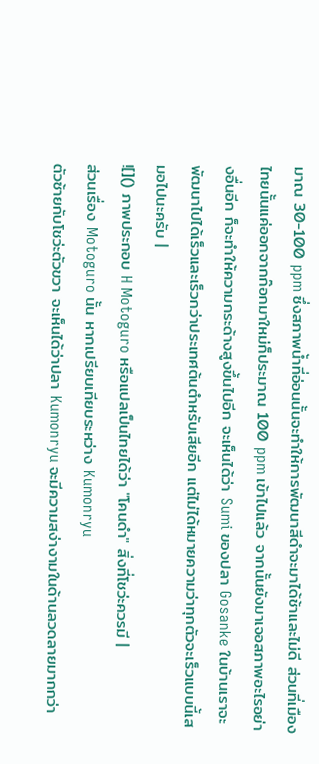มาณ 30-100 ppm ซึ่งสภาพน้ำที่อ่อนนั้นจะทำให้การพัฒนาสีดำจะมาได้ช้าและไม่ดี ส่วนที่เมืองไทยนั้นแค่ออกจากก๊อกมาใหม่ก็ประมาณ 100 ppm เข้าไปแล้ว จากนั้นยังมาเจอสภาพอะไรอย่างอื่นอีก ก็จะทำให้ความกระด้างสูงขึ้นไปอีก จะเห็นได้ว่า Sumi ของปลา Gosanke ในบ้านเราจะพัฒนาไปได้เร็วและเร็วกว่าประเทศต้นตำหรับเสียอีก แต่ไม่ได้หมายความว่าทุกตัวจะเร็วแบบนี้เสมอไปนะครับ |
![]() ภาพประกอบ H Motoguro หรือแปลเป็นไทยได้ว่า "โคนดำ" สิ่งที่โชว่ะควรมี |
ส่วนเรื่อง Motoguro นั้น หากเปรียบเทียบระหว่าง Kumonryu
ตัวซ้ายกับโชว่ะตัวขวา จะเห็นได้ว่าปลา Kumonryu จะมีความสง่างามในด้านลวดลายมากกว่า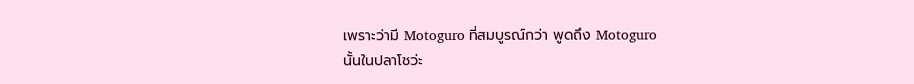เพราะว่ามี Motoguro ที่สมบูรณ์กว่า พูดถึง Motoguro
นั้นในปลาโชว่ะ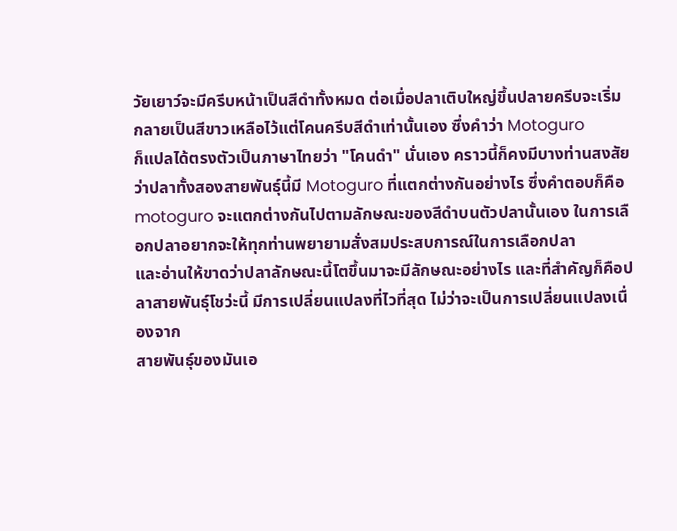วัยเยาว์จะมีครีบหน้าเป็นสีดำทั้งหมด ต่อเมื่อปลาเติบใหญ่ขึ้นปลายครีบจะเริ่มกลายเป็นสีขาวเหลือไว้แต่โคนครีบสีดำเท่านั้นเอง ซึ่งคำว่า Motoguro
ก็แปลได้ตรงตัวเป็นภาษาไทยว่า "โคนดำ" นั่นเอง คราวนี้ก็คงมีบางท่านสงสัยว่าปลาทั้งสองสายพันธุ์นี้มี Motoguro ที่แตกต่างกันอย่างไร ซึ่งคำตอบก็คือ
motoguro จะแตกต่างกันไปตามลักษณะของสีดำบนตัวปลานั้นเอง ในการเลือกปลาอยากจะให้ทุกท่านพยายามสั่งสมประสบการณ์ในการเลือกปลา
และอ่านให้ขาดว่าปลาลักษณะนี้โตขึ้นมาจะมีลักษณะอย่างไร และที่สำคัญก็คือปลาสายพันธุ์โชว่ะนี้ มีการเปลี่ยนแปลงที่ไวที่สุด ไม่ว่าจะเป็นการเปลี่ยนแปลงเนื่องจาก
สายพันธุ์ของมันเอ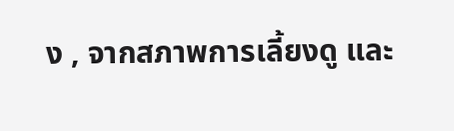ง , จากสภาพการเลี้ยงดู และ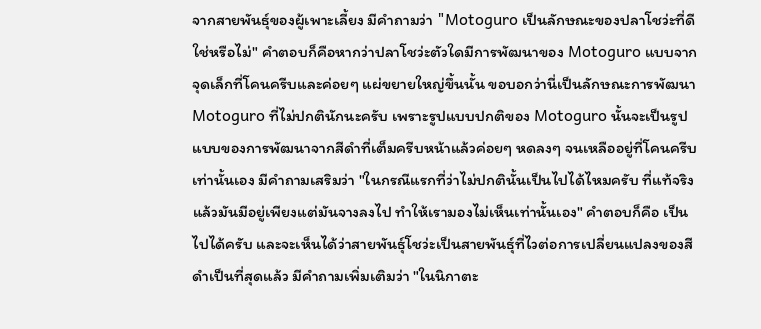จากสายพันธุ์ของผู้เพาะเลี้ยง มีคำถามว่า "Motoguro เป็นลักษณะของปลาโชว่ะที่ดีใช่หรือไม่" คำตอบก็คือหากว่าปลาโชว่ะตัวใดมีการพัฒนาของ Motoguro แบบจากจุดเล็กที่โคนครีบและค่อยๆ แผ่ขยายใหญ่ขึ้นนั้น ขอบอกว่านี่เป็นลักษณะการพัฒนา Motoguro ที่ไม่ปกตินักนะครับ เพราะรูปแบบปกติของ Motoguro นั้นจะเป็นรูปแบบของการพัฒนาจากสีดำที่เต็มครีบหน้าแล้วค่อยๆ หดลงๆ จนเหลืออยู่ที่โคนครีบเท่านั้นเอง มีคำถามเสริมว่า "ในกรณีแรกที่ว่าไม่ปกตินั้นเป็นไปได้ไหมครับ ที่แท้จริงแล้วมันมีอยู่เพียงแต่มันจางลงไป ทำให้เรามองไม่เห็นเท่านั้นเอง" คำตอบก็คือ เป็นไปได้ครับ และจะเห็นได้ว่าสายพันธุ์โชว่ะเป็นสายพันธุ์ที่ไวต่อการเปลี่ยนแปลงของสีดำเป็นที่สุดแล้ว มีคำถามเพิ่มเติมว่า "ในนิกาตะ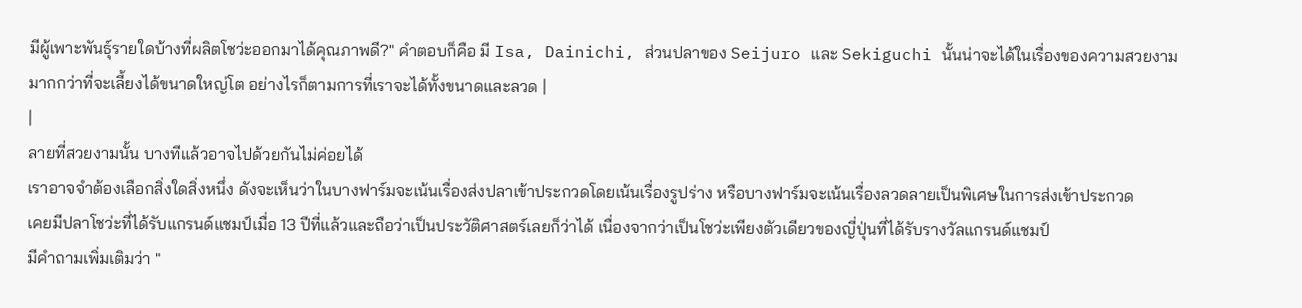มีผู้เพาะพันธุ์รายใดบ้างที่ผลิตโชว่ะออกมาได้คุณภาพดี?" คำตอบก็คือ มี Isa, Dainichi, ส่วนปลาของ Seijuro และ Sekiguchi นั้นน่าจะได้ในเรื่องของความสวยงามมากกว่าที่จะเลี้ยงได้ขนาดใหญ่โต อย่างไรก็ตามการที่เราจะได้ทั้งขนาดและลวด |
|
ลายที่สวยงามนั้น บางทีแล้วอาจไปด้วยกันไม่ค่อยได้
เราอาจจำต้องเลือกสิ่งใดสิ่งหนึ่ง ดังจะเห็นว่าในบางฟาร์มจะเน้นเรื่องส่งปลาเข้าประกวดโดยเน้นเรื่องรูปร่าง หรือบางฟาร์มจะเน้นเรื่องลวดลายเป็นพิเศษในการส่งเข้าประกวด
เคยมีปลาโชว่ะที่ได้รับแกรนด์แชมป์เมื่อ 13 ปีที่แล้วและถือว่าเป็นประวัติศาสตร์เลยก็ว่าได้ เนื่องจากว่าเป็นโชว่ะเพียงตัวเดียวของญี่ปุ่นที่ได้รับรางวัลแกรนด์แชมป์
มีคำถามเพิ่มเติมว่า "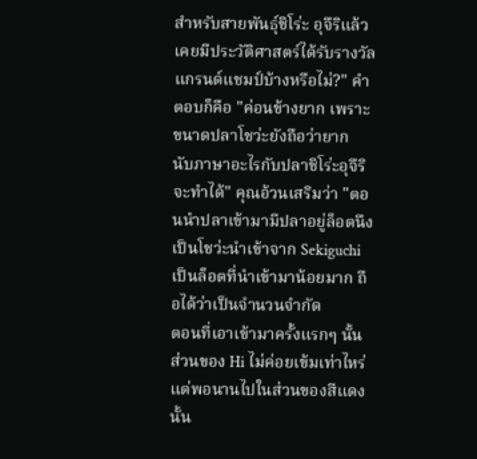สำหรับสายพันธุ์ชิโร่ะ อุจึริแล้วเคยมีประวัติศาสตร์ได้รับรางวัลแกรนด์แชมป์บ้างหรือไม่?" คำตอบก็คือ "ค่อนข้างยาก เพราะขนาดปลาโชว่ะยังถือว่ายาก
นับภาษาอะไรกับปลาชิโร่ะอุจึริ จะทำได้" คุณอ้วนเสริมว่า "ตอนนำปลาเข้ามามีปลาอยู่ล็อตนึงเป็นโชว่ะนำเข้าจาก Sekiguchi เป็นล็อตที่นำเข้ามาน้อยมาก ถือได้ว่าเป็นจำนวนจำกัด
ตอนที่เอาเข้ามาครั้งแรกๆ นั้น ส่วนของ Hi ไม่ค่อยเข้มเท่าไหร่ แต่พอนานไปในส่วนของสีแดงนั้น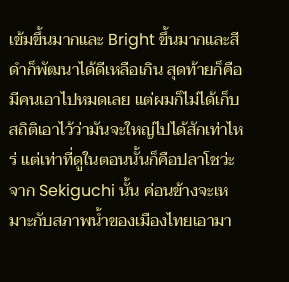เข้มขึ้นมากและ Bright ขึ้นมากและสีดำก็พัฒนาได้ดีเหลือเกิน สุดท้ายก็คือ
มีคนเอาไปหมดเลย แต่ผมก็ไม่ได้เก็บสถิติเอาไว้ว่ามันจะใหญ่ไปได้สักเท่าไหร่ แต่เท่าที่ดูในตอนนั้นก็คือปลาโชว่ะจาก Sekiguchi นั้น ค่อนข้างจะเหมาะกับสภาพน้ำของเมืองไทยเอามา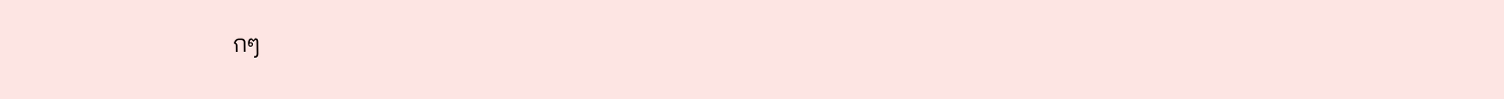กๆ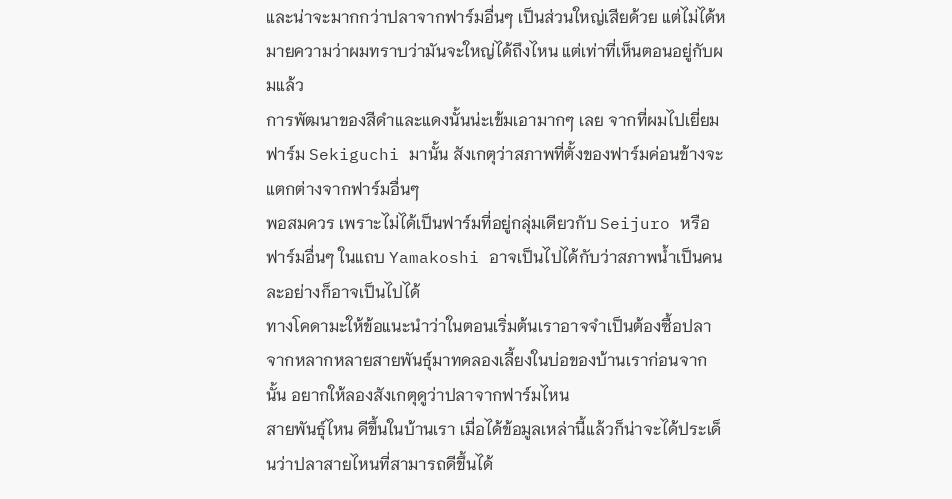และน่าจะมากกว่าปลาจากฟาร์มอื่นๆ เป็นส่วนใหญ่เสียด้วย แต่ไม่ได้หมายความว่าผมทราบว่ามันจะใหญ่ได้ถึงไหน แต่เท่าที่เห็นตอนอยู่กับผมแล้ว
การพัฒนาของสีดำและแดงนั้นน่ะเข้มเอามากๆ เลย จากที่ผมไปเยี่ยมฟาร์ม Sekiguchi มานั้น สังเกตุว่าสภาพที่ตั้งของฟาร์มค่อนข้างจะแตกต่างจากฟาร์มอื่นๆ
พอสมควร เพราะไม่ได้เป็นฟาร์มที่อยู่กลุ่มเดียวกับ Seijuro หรือฟาร์มอื่นๆ ในแถบ Yamakoshi อาจเป็นไปได้กับว่าสภาพน้ำเป็นคนละอย่างก็อาจเป็นไปได้
ทางโคดามะให้ข้อแนะนำว่าในตอนเริ่มต้นเราอาจจำเป็นต้องซื้อปลาจากหลากหลายสายพันธุ์มาทดลองเลี้ยงในบ่อของบ้านเราก่อนจากนั้น อยากให้ลองสังเกตุดูว่าปลาจากฟาร์มไหน
สายพันธุ์ไหน ดีขึ้นในบ้านเรา เมื่อได้ข้อมูลเหล่านี้แล้วก็น่าจะได้ประเด็นว่าปลาสายไหนที่สามารถดีขึ้นได้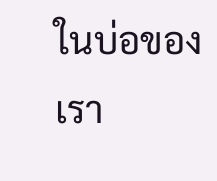ในบ่อของเรา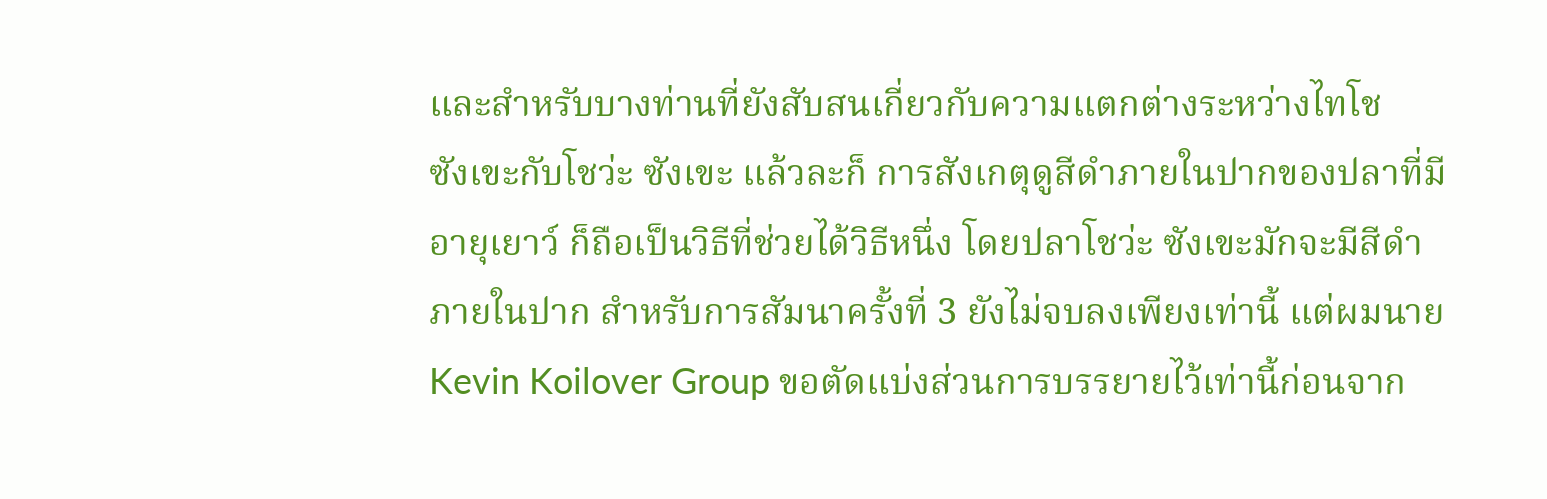และสำหรับบางท่านที่ยังสับสนเกี่ยวกับความแตกต่างระหว่างไทโช
ซังเขะกับโชว่ะ ซังเขะ แล้วละก็ การสังเกตุดูสีดำภายในปากของปลาที่มีอายุเยาว์ ก็ถือเป็นวิธีที่ช่วยได้วิธีหนึ่ง โดยปลาโชว่ะ ซังเขะมักจะมีสีดำภายในปาก สำหรับการสัมนาครั้งที่ 3 ยังไม่จบลงเพียงเท่านี้ แต่ผมนาย Kevin Koilover Group ขอตัดแบ่งส่วนการบรรยายไว้เท่านี้ก่อนจาก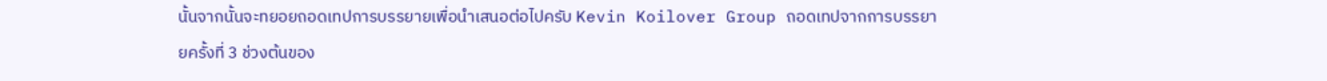นั้นจากนั้นจะทยอยถอดเทปการบรรยายเพื่อนำเสนอต่อไปครับ Kevin Koilover Group ถอดเทปจากการบรรยายครั้งที่ 3 ช่วงต้นของ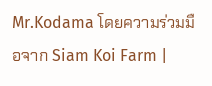Mr.Kodama โดยความร่วมมือจาก Siam Koi Farm |